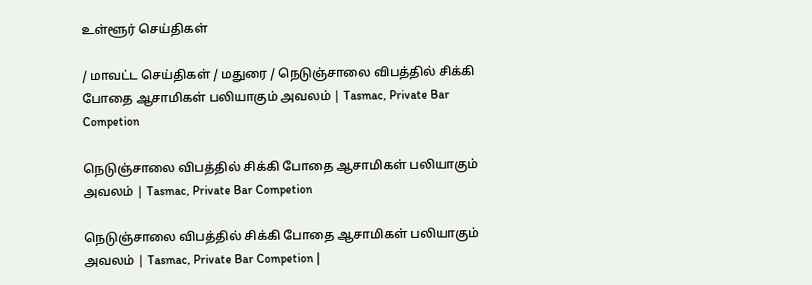உள்ளூர் செய்திகள்

/ மாவட்ட செய்திகள் / மதுரை / நெடுஞ்சாலை விபத்தில் சிக்கி போதை ஆசாமிகள் பலியாகும் அவலம் | Tasmac, Private Bar Competion

நெடுஞ்சாலை விபத்தில் சிக்கி போதை ஆசாமிகள் பலியாகும் அவலம் | Tasmac, Private Bar Competion

நெடுஞ்சாலை விபத்தில் சிக்கி போதை ஆசாமிகள் பலியாகும் அவலம் | Tasmac, Private Bar Competion |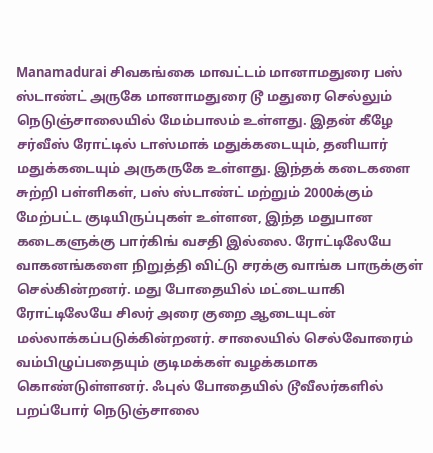Manamadurai சிவகங்கை மாவட்டம் மானாமதுரை பஸ் ஸ்டாண்ட் அருகே மானாமதுரை டூ மதுரை செல்லும் நெடுஞ்சாலையில் மேம்பாலம் உள்ளது. இதன் கீழே சர்வீஸ் ரோட்டில் டாஸ்மாக் மதுக்கடையும், தனியார் மதுக்கடையும் அருகருகே உள்ளது. இந்தக் கடைகளை சுற்றி பள்ளிகள், பஸ் ஸ்டாண்ட் மற்றும் 2000க்கும் மேற்பட்ட குடியிருப்புகள் உள்ளன, இந்த மதுபான கடைகளுக்கு பார்கிங் வசதி இல்லை. ரோட்டிலேயே வாகனங்களை நிறுத்தி விட்டு சரக்கு வாங்க பாருக்குள் செல்கின்றனர். மது போதையில் மட்டையாகி ரோட்டிலேயே சிலர் அரை குறை ஆடையுடன் மல்லாக்கப்படுக்கின்றனர். சாலையில் செல்வோரைம் வம்பிழுப்பதையும் குடிமக்கள் வழக்கமாக கொண்டுள்ளனர். ஃபுல் போதையில் டூவீலர்களில் பறப்போர் நெடுஞ்சாலை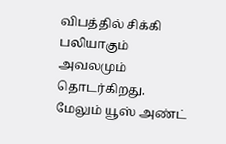விபத்தில் சிக்கி பலியாகும் அவலமும் தொடர்கிறது. மேலும் யூஸ் அண்ட்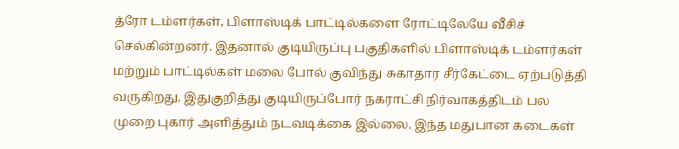த்ரோ டம்ளர்கள், பிளாஸ்டிக் பாட்டில்களை ரோட்டிலேயே வீசிச் செல்கின்றனர். இதனால் குடியிருப்பு பகுதிகளில் பிளாஸ்டிக் டம்ளர்கள் மற்றும் பாட்டில்கள் மலை போல் குவிந்து சுகாதார சீர்கேட்டை ஏற்படுத்தி வருகிறது. இதுகுறித்து குடியிருப்போர் நகராட்சி நிர்வாகத்திடம் பல முறை புகார் அளித்தும் நடவடிக்கை இல்லை. இந்த மதுபான கடைகள்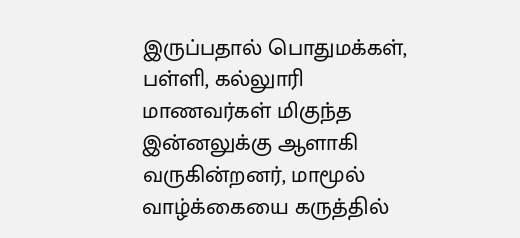இருப்பதால் பொதுமக்கள், பள்ளி, கல்லுாரி மாணவர்கள் மிகுந்த இன்னலுக்கு ஆளாகி வருகின்றனர், மாமூல் வாழ்க்கையை கருத்தில்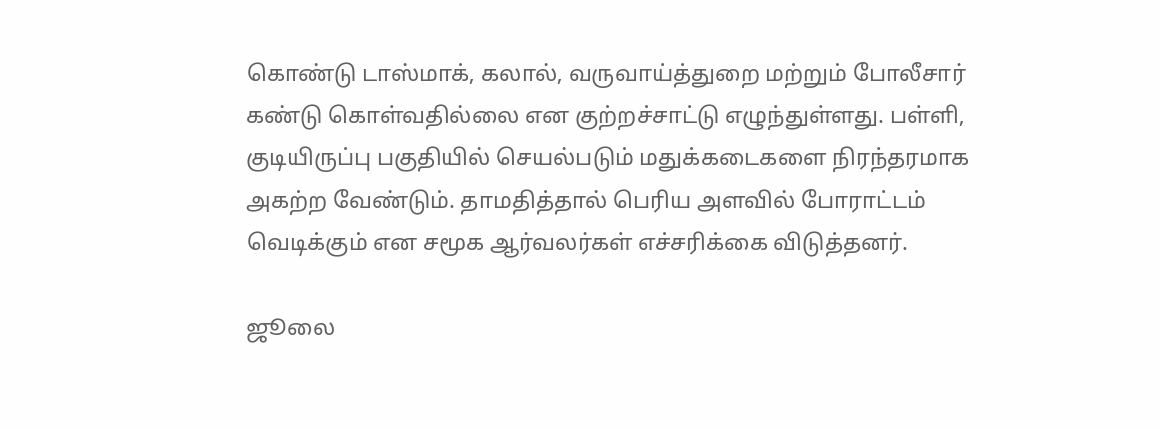கொண்டு டாஸ்மாக், கலால், வருவாய்த்துறை மற்றும் போலீசார் கண்டு கொள்வதில்லை என குற்றச்சாட்டு எழுந்துள்ளது. பள்ளி, குடியிருப்பு பகுதியில் செயல்படும் மதுக்கடைகளை நிரந்தரமாக அகற்ற வேண்டும். தாமதித்தால் பெரிய அளவில் போராட்டம் வெடிக்கும் என சமூக ஆர்வலர்கள் எச்சரிக்கை விடுத்தனர்.

ஜூலை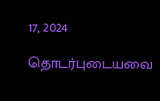17, 2024

தொடர்புடையவை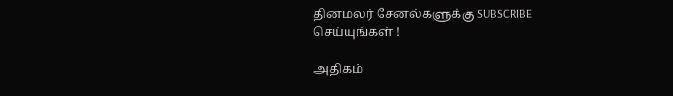தினமலர் சேனல்களுக்கு SUBSCRIBE செய்யுங்கள் !

அதிகம்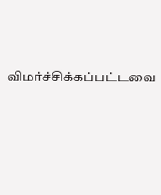விமர்ச்சிக்கப்பட்டவை